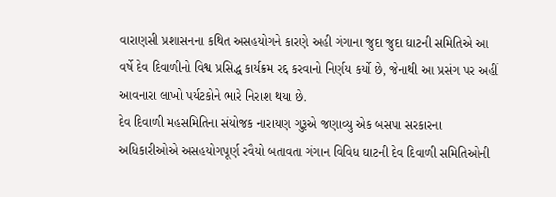વારાણસી પ્રશાસનના કથિત અસહયોગને કારણે અહી ગંગાના જુદા જુદા ઘાટની સમિતિએ આ વર્ષે દેવ દિવાળીનો વિશ્વ પ્રસિદ્ધ કાર્યક્રમ રદ્દ કરવાનો નિર્ણય કર્યો છે, જેનાથી આ પ્રસંગ પર અહીં આવનારા લાખો પર્યટકોને ભારે નિરાશ થયા છે.
દેવ દિવાળી મહસમિતિના સંયોજક નારાયણ ગુરૂએ જણાવ્યુ એક બસપા સરકારના અધિકારીઓએ અસહયોગપૂર્ણ રવૈયો બતાવતા ગંગાન વિવિધ ઘાટની દેવ દિવાળી સમિતિઓની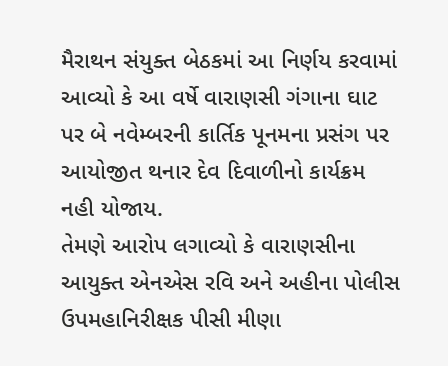મૈરાથન સંયુક્ત બેઠકમાં આ નિર્ણય કરવામાં આવ્યો કે આ વર્ષે વારાણસી ગંગાના ઘાટ પર બે નવેમ્બરની કાર્તિક પૂનમના પ્રસંગ પર આયોજીત થનાર દેવ દિવાળીનો કાર્યક્રમ નહી યોજાય.
તેમણે આરોપ લગાવ્યો કે વારાણસીના આયુક્ત એનએસ રવિ અને અહીના પોલીસ ઉપમહાનિરીક્ષક પીસી મીણા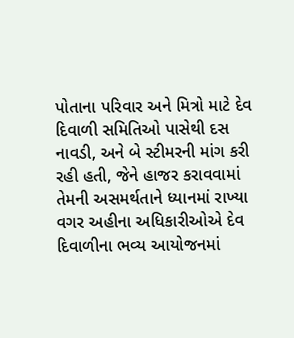પોતાના પરિવાર અને મિત્રો માટે દેવ દિવાળી સમિતિઓ પાસેથી દસ નાવડી, અને બે સ્ટીમરની માંગ કરી રહી હતી, જેને હાજર કરાવવામાં તેમની અસમર્થતાને ધ્યાનમાં રાખ્યા વગર અહીના અધિકારીઓએ દેવ દિવાળીના ભવ્ય આયોજનમાં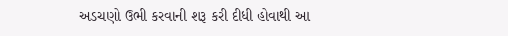અડચણો ઉભી કરવાની શરૂ કરી દીધી હોવાથી આ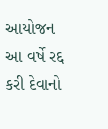આયોજન આ વર્ષે રદ્દ કરી દેવાનો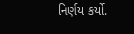નિર્ણય કર્યો.